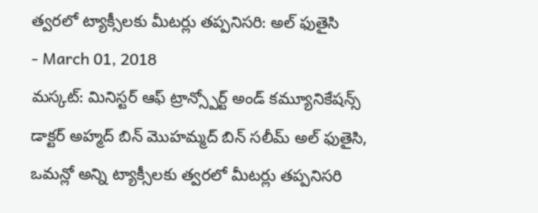త్వరలో ట్యాక్సీలకు మీటర్లు తప్పనిసరి: అల్ ఫుతైసి
- March 01, 2018
మస్కట్: మినిస్టర్ ఆఫ్ ట్రాన్స్పోర్ట్ అండ్ కమ్యూనికేషన్స్ డాక్టర్ అహ్మద్ బిన్ మొహమ్మద్ బిన్ సలీమ్ అల్ ఫుతైసి, ఒమన్లో అన్ని ట్యాక్సీలకు త్వరలో మీటర్లు తప్పనిసరి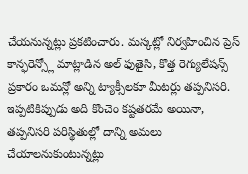చేయనున్నట్లు ప్రకటించారు. మస్కట్లో నిర్వహించిన ప్రెస్ కాన్ఫరెన్స్లో మాట్లాడిన అల్ ఫుతైసి, కొత్త రెగ్యులేషన్స్ ప్రకారం ఒమన్లో అన్ని ట్యాక్సీలకూ మీటర్లు తప్పనిసరి. ఇప్పటికిప్పుడు అది కొంచెం కష్టతరమే అయినా, తప్పనిసరి పరిస్థితుల్లో దాన్ని అమలు చేయాలనుకుంటున్నట్లు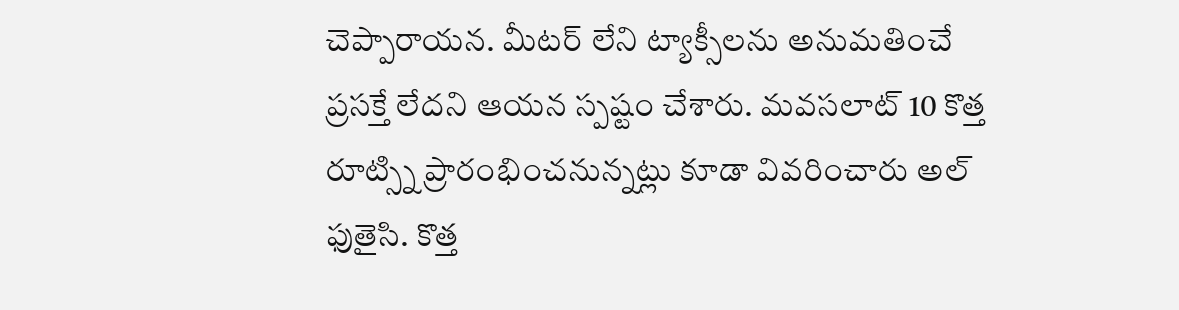చెప్పారాయన. మీటర్ లేని ట్యాక్సీలను అనుమతించే ప్రసక్తే లేదని ఆయన స్పష్టం చేశారు. మవసలాట్ 10 కొత్త రూట్స్ని ప్రారంభించనున్నట్లు కూడా వివరించారు అల్ ఫుతైసి. కొత్త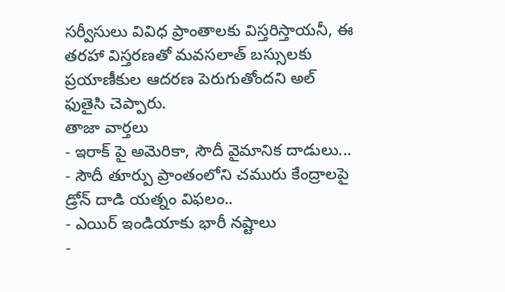సర్వీసులు వివిధ ప్రాంతాలకు విస్తరిస్తాయనీ, ఈ తరహా విస్తరణతో మవసలాత్ బస్సులకు ప్రయాణీకుల ఆదరణ పెరుగుతోందని అల్ ఫుతైసి చెప్పారు.
తాజా వార్తలు
- ఇరాక్ పై అమెరికా, సౌదీ వైమానిక దాడులు...
- సౌదీ తూర్పు ప్రాంతంలోని చమురు కేంద్రాలపై డ్రోన్ దాడి యత్నం విఫలం..
- ఎయిర్ ఇండియాకు భారీ నష్టాలు
-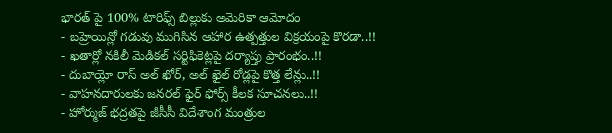భారత్ పై 100% టారిఫ్స్ బిల్లుకు అమెరికా ఆమోదం
- బహ్రెయిన్లో గడువు ముగిసిన ఆహార ఉత్పత్తుల విక్రయంపై కొరడా..!!
- ఖతార్లో నకిలీ మెడికల్ సర్టిఫికెట్లపై దర్యాప్తు ప్రారంభం..!!
- దుబాయ్లో రాస్ అల్ ఖోర్, అల్ ఖైల్ రోడ్లపై కొత్త లేన్లు..!!
- వాహనదారులకు జనరల్ ఫైర్ ఫోర్స్ కీలక సూచనలు..!!
- హోర్ముజ్ భద్రతపై జీసీసీ విదేశాంగ మంత్రుల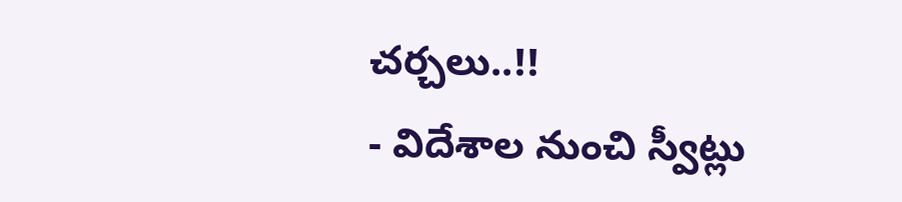చర్చలు..!!
- విదేశాల నుంచి స్వీట్లు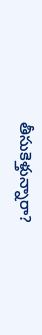తీసుకెళ్తున్నారా?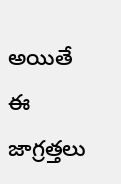అయితే ఈ జాగ్రత్తలు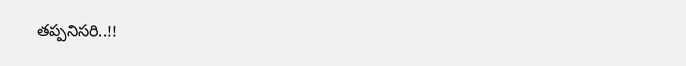తప్పనిసరి..!!